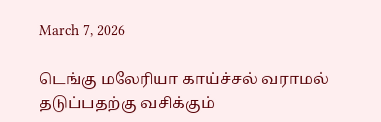March 7, 2026

டெங்கு மலேரியா காய்ச்சல் வராமல் தடுப்பதற்கு வசிக்கும்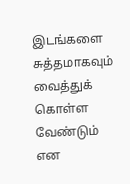இடங்களை சுத்தமாகவும் வைத்துக் கொள்ள வேண்டும் என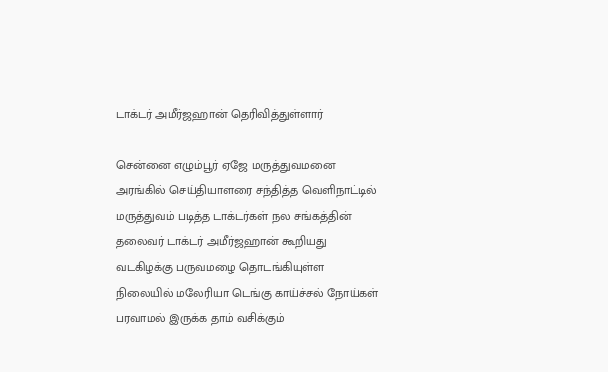டாக்டர் அமீர்ஜஹான் தெரிவித்துள்ளார்

சென்னை எழும்பூர் ஏஜே மருத்துவமனை அரங்கில் செய்தியாளரை சந்தித்த வெளிநாட்டில் மருத்துவம் படித்த டாக்டர்கள் நல சங்கத்தின் தலைவர் டாக்டர் அமீர்ஜஹான் கூறியது வடகிழக்கு பருவமழை தொடங்கியுள்ள நிலையில் மலேரியா டெங்கு காய்ச்சல் நோய்கள் பரவாமல் இருக்க தாம் வசிக்கும்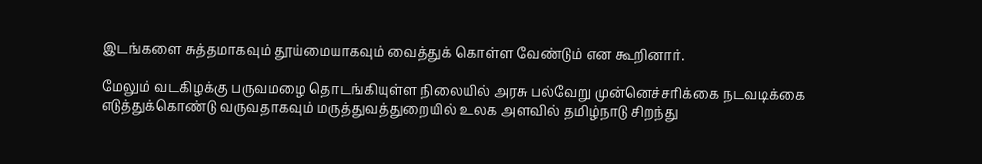இடங்களை சுத்தமாகவும் தூய்மையாகவும் வைத்துக் கொள்ள வேண்டும் என கூறினார்.

மேலும் வடகிழக்கு பருவமழை தொடங்கியுள்ள நிலையில் அரசு பல்வேறு முன்னெச்சரிக்கை நடவடிக்கை எடுத்துக்கொண்டு வருவதாகவும் மருத்துவத்துறையில் உலக அளவில் தமிழ்நாடு சிறந்து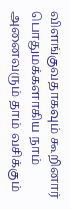விளங்குவதாகவும் கூறினார் பொதுமக்களாகிய நாம் அனைவரும் தாம் வசிக்கும்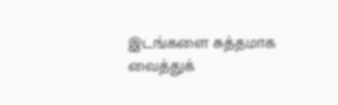இடங்களை சுத்தமாக வைத்துக்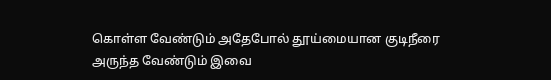கொள்ள வேண்டும் அதேபோல் தூய்மையான குடிநீரை அருந்த வேண்டும் இவை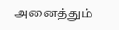அனைத்தும்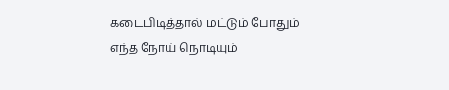கடைபிடித்தால் மட்டும் போதும் எந்த நோய் நொடியும்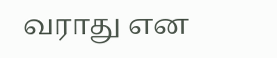வராது என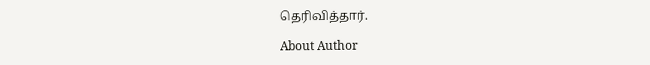தெரிவித்தார்.

About Author